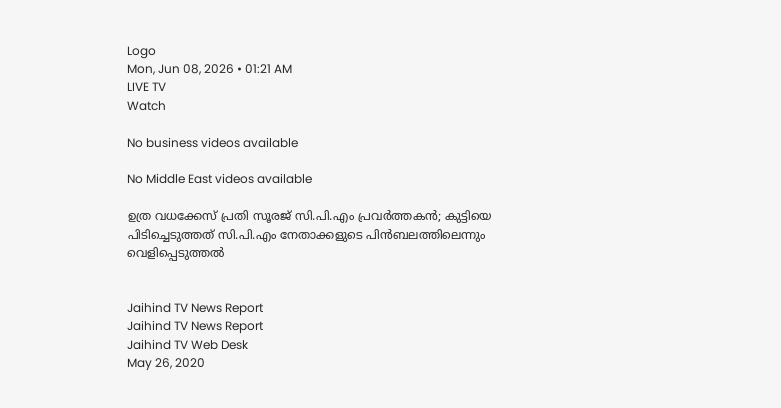Logo
Mon, Jun 08, 2026 • 01:21 AM
LIVE TV
Watch

No business videos available

No Middle East videos available

ഉത്ര വധക്കേസ് പ്രതി സൂരജ് സി.പി.എം പ്രവർത്തകന്‍; കുട്ടിയെ പിടിച്ചെടുത്തത് സി.പി.എം നേതാക്കളുടെ പിന്‍ബലത്തിലെന്നും വെളിപ്പെടുത്തല്‍


Jaihind TV News Report
Jaihind TV News Report
Jaihind TV Web Desk
May 26, 2020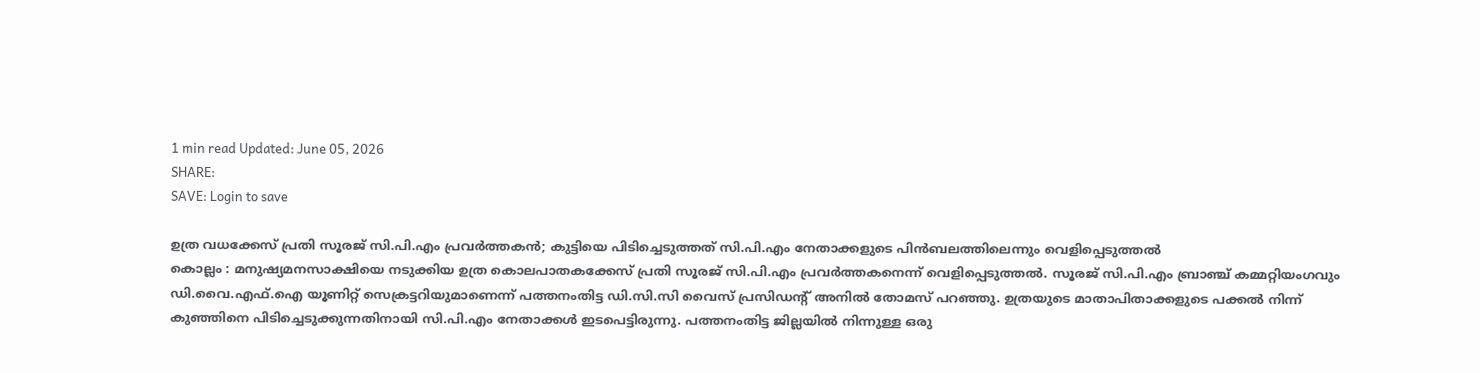1 min read Updated: June 05, 2026
SHARE:
SAVE: Login to save

ഉത്ര വധക്കേസ് പ്രതി സൂരജ് സി.പി.എം പ്രവർത്തകന്‍; കുട്ടിയെ പിടിച്ചെടുത്തത് സി.പി.എം നേതാക്കളുടെ പിന്‍ബലത്തിലെന്നും വെളിപ്പെടുത്തല്‍
കൊല്ലം : മനുഷ്യമനസാക്ഷിയെ നടുക്കിയ ഉത്ര കൊലപാതകക്കേസ് പ്രതി സൂരജ് സി.പി.എം പ്രവർത്തകനെന്ന് വെളിപ്പെടുത്തല്‍. സൂരജ് സി.പി.എം ബ്രാഞ്ച് കമ്മറ്റിയംഗവും ഡി.വൈ.എഫ്‌.ഐ യൂണിറ്റ് സെക്രട്ടറിയുമാണെന്ന് പത്തനംതിട്ട ഡി.സി.സി വൈസ് പ്രസിഡന്‍റ് അനില്‍ തോമസ് പറഞ്ഞു. ഉത്രയുടെ മാതാപിതാക്കളുടെ പക്കല്‍ നിന്ന് കുഞ്ഞിനെ പിടിച്ചെടുക്കുന്നതിനായി സി.പി.എം നേതാക്കള്‍ ഇടപെട്ടിരുന്നു. പത്തനംതിട്ട ജില്ലയില്‍ നിന്നുള്ള ഒരു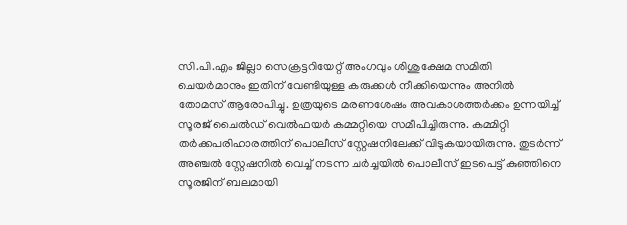സി.പി.എം ജില്ലാ സെക്രട്ടറിയേറ്റ് അംഗവും ശിശുക്ഷേമ സമിതി ചെയര്‍മാനും ഇതിന് വേണ്ടിയുള്ള കരുക്കള്‍ നീക്കിയെന്നും അനില്‍ തോമസ് ആരോപിച്ചു. ഉത്രയുടെ മരണശേഷം അവകാശത്തർക്കം ഉന്നയിച്ച് സൂരജ് ചൈല്‍ഡ് വെല്‍ഫയര്‍ കമ്മറ്റിയെ സമീപിച്ചിരുന്നു. കമ്മിറ്റി തർക്കപരിഹാരത്തിന് പൊലീസ് സ്റ്റേഷനിലേക്ക് വിടുകയായിരുന്നു. തുടർന്ന് അഞ്ചല്‍ സ്റ്റേഷനില്‍ വെച്ച് നടന്ന ചർച്ചയില്‍ പൊലീസ് ഇടപെട്ട് കുഞ്ഞിനെ സൂരജിന് ബലമായി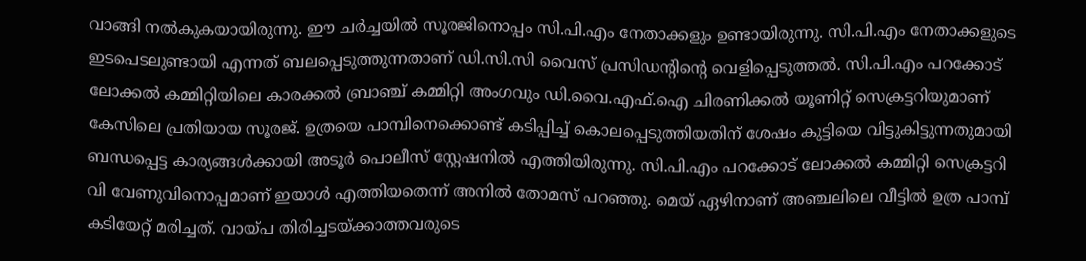വാങ്ങി നല്‍കുകയായിരുന്നു. ഈ ചർച്ചയില്‍ സൂരജിനൊപ്പം സി.പി.എം നേതാക്കളും ഉണ്ടായിരുന്നു. സി.പി.എം നേതാക്കളുടെ ഇടപെടലുണ്ടായി എന്നത് ബലപ്പെടുത്തുന്നതാണ് ഡി.സി.സി വൈസ് പ്രസിഡന്‍റിന്‍റെ വെളിപ്പെടുത്തല്‍. സി.പി.എം പറക്കോട് ലോക്കല്‍ കമ്മിറ്റിയിലെ കാരക്കല്‍ ബ്രാഞ്ച് കമ്മിറ്റി അംഗവും ഡി.വൈ.എഫ്‌.ഐ ചിരണിക്കല്‍ യൂണിറ്റ് സെക്രട്ടറിയുമാണ് കേസിലെ പ്രതിയായ സൂരജ്. ഉത്രയെ പാമ്പിനെക്കൊണ്ട് കടിപ്പിച്ച് കൊലപ്പെടുത്തിയതിന് ശേഷം കുട്ടിയെ വിട്ടുകിട്ടുന്നതുമായി ബന്ധപ്പെട്ട കാര്യങ്ങള്‍ക്കായി അടൂർ പൊലീസ് സ്റ്റേഷനില്‍ എത്തിയിരുന്നു. സി.പി.എം പറക്കോട് ലോക്കല്‍ കമ്മിറ്റി സെക്രട്ടറി വി വേണുവിനൊപ്പമാണ് ഇയാള്‍ എത്തിയതെന്ന് അനില്‍ തോമസ് പറഞ്ഞു. മെയ് ഏഴിനാണ് അഞ്ചലിലെ വീട്ടില്‍ ഉത്ര പാമ്പ് കടിയേറ്റ് മരിച്ചത്. വായ്പ തിരിച്ചടയ്ക്കാത്തവരുടെ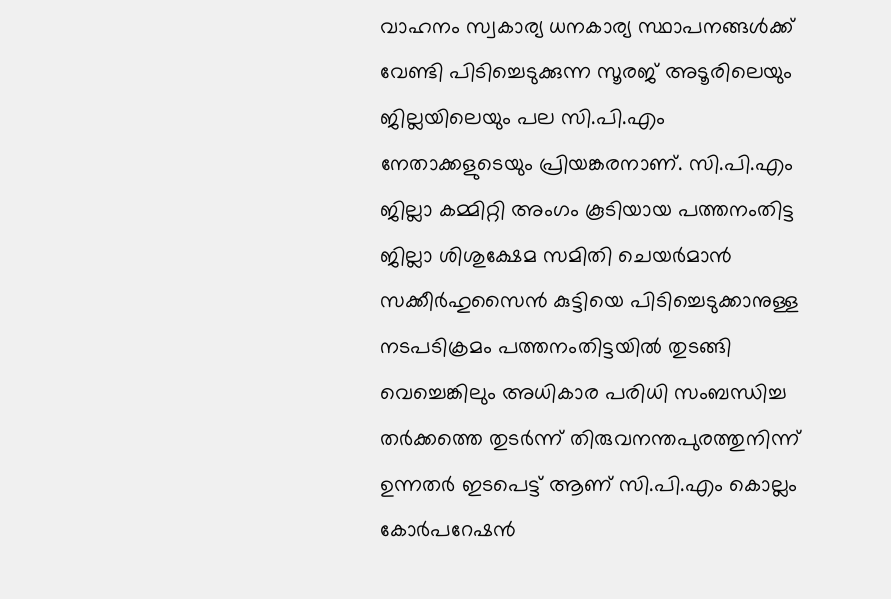വാഹനം സ്വകാര്യ ധനകാര്യ സ്ഥാപനങ്ങള്‍ക്ക് വേണ്ടി പിടിച്ചെടുക്കുന്ന സൂരജ് അടൂരിലെയും ജില്ലയിലെയും പല സി.പി.എം നേതാക്കളുടെയും പ്രിയങ്കരനാണ്. സി.പി.എം ജില്ലാ കമ്മിറ്റി അംഗം കൂടിയായ പത്തനംതിട്ട ജില്ലാ ശിശുക്ഷേമ സമിതി ചെയര്‍മാന്‍ സക്കീര്‍ഹുസൈന്‍ കുട്ടിയെ പിടിച്ചെടുക്കാനുള്ള നടപടിക്രമം പത്തനംതിട്ടയില്‍ തുടങ്ങി വെച്ചെങ്കിലും അധികാര പരിധി സംബന്ധിച്ച തര്‍ക്കത്തെ തുടര്‍ന്ന് തിരുവനന്തപുരത്തുനിന്ന് ഉന്നതര്‍ ഇടപെട്ട് ആണ് സി.പി.എം കൊല്ലം കോര്‍പറേഷന്‍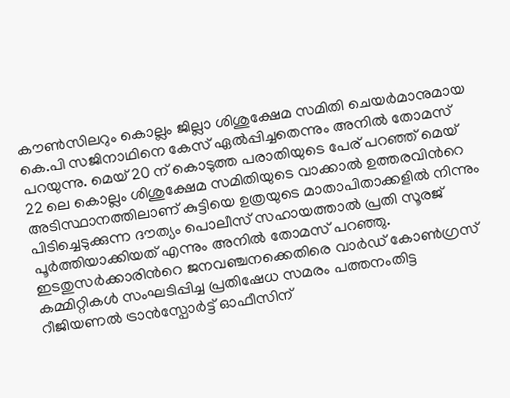കൗണ്‍സിലറും കൊല്ലം ജില്ലാ ശിശുക്ഷേമ സമിതി ചെയര്‍മാനുമായ കെ.പി സജിനാഥിനെ കേസ് ഏല്‍പ്പിച്ചതെന്നും അനില്‍ തോമസ് പറയുന്നു. മെയ് 20 ന് കൊടുത്ത പരാതിയുടെ പേര് പറഞ്ഞ് മെയ് 22 ലെ കൊല്ലം ശിശുക്ഷേമ സമിതിയുടെ വാക്കാല്‍ ഉത്തരവിന്‍റെ അടിസ്ഥാനത്തിലാണ് കുട്ടിയെ ഉത്രയുടെ മാതാപിതാക്കളില്‍ നിന്നും പിടിച്ചെടുക്കുന്ന ദൗത്യം പൊലീസ് സഹായത്താല്‍ പ്രതി സൂരജ് പൂര്‍ത്തിയാക്കിയത് എന്നും അനില്‍ തോമസ് പറഞ്ഞു. ഇടതുസർക്കാരിന്‍റെ ജനവഞ്ചനക്കെതിരെ വാർഡ് കോൺഗ്രസ് കമ്മിറ്റികൾ സംഘടിപ്പിച്ച പ്രതിഷേധ സമരം പത്തനംതിട്ട റീജിയണൽ ട്രാൻസ്പോർട്ട് ഓഫീസിന്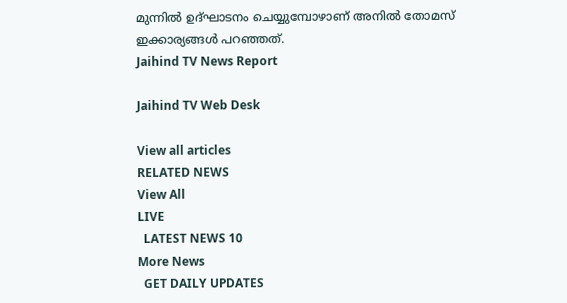മുന്നിൽ ഉദ്ഘാടനം ചെയ്യുമ്പോഴാണ് അനിൽ തോമസ് ഇക്കാര്യങ്ങള്‍ പറഞ്ഞത്.
Jaihind TV News Report

Jaihind TV Web Desk

View all articles
RELATED NEWS
View All
LIVE
  LATEST NEWS 10
More News
  GET DAILY UPDATES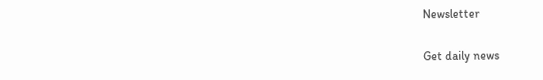Newsletter

Get daily news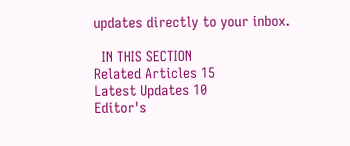updates directly to your inbox.

  IN THIS SECTION
Related Articles 15
Latest Updates 10
Editor's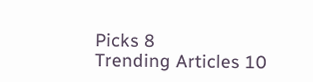Picks 8
Trending Articles 10